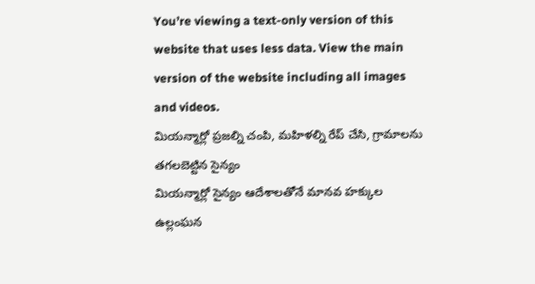You’re viewing a text-only version of this website that uses less data. View the main version of the website including all images and videos.
మియన్మార్లో ప్రజల్ని చంపి, మహిళల్ని రేప్ చేసి, గ్రామాలను తగలబెట్టిన సైన్యం
మియన్మార్లో సైన్యం ఆదేశాలతోనే మానవ హక్కుల ఉల్లంఘన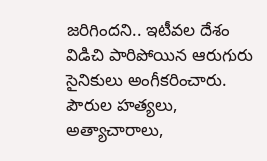జరిగిందని.. ఇటీవల దేశం విడిచి పారిపోయిన ఆరుగురు సైనికులు అంగీకరించారు.
పౌరుల హత్యలు, అత్యాచారాలు,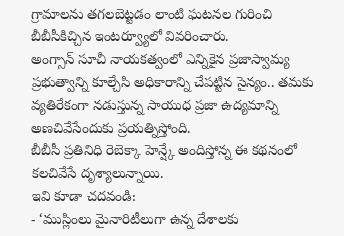గ్రామాలను తగలబెట్టడం లాంటి ఘటనల గురించి బీబీసీకిచ్చిన ఇంటర్వ్యూలో వివరించారు.
అంగ్సాన్ సూచీ నాయకత్వంలో ఎన్నికైన ప్రజాస్వామ్య ప్రభుత్వాన్ని కూల్చేసి అధికారాన్ని చేపట్టిన సైన్యం.. తమకు వ్యతిరేకంగా నడుస్తున్న సాయుధ ప్రజా ఉద్యమాన్ని అణచివేసేందుకు ప్రయత్నిస్తోంది.
బీబీసీ ప్రతినిధి రెబెక్కా హెన్ష్కే అందిస్తోన్న ఈ కథనంలో కలచివేసే దృశ్యాలున్నాయి.
ఇవి కూడా చదవండి:
- ‘ముస్లింలు మైనారిటీలుగా ఉన్న దేశాలకు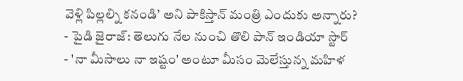వెళ్లి పిల్లల్ని కనండి’ అని పాకిస్తాన్ మంత్రి ఎందుకు అన్నారు?
- పైడి జైరాజ్: తెలుగు నేల నుంచి తొలి పాన్ ఇండియా స్టార్
- 'నా మీసాలు నా ఇష్టం' అంటూ మీసం మెలేస్తున్న మహిళ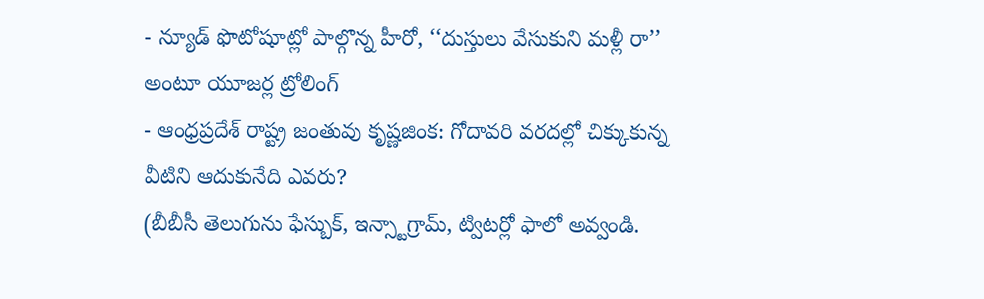- న్యూడ్ ఫొటోషూట్లో పాల్గొన్న హీరో, ‘‘దుస్తులు వేసుకుని మళ్లీ రా’’ అంటూ యూజర్ల ట్రోలింగ్
- ఆంధ్రప్రదేశ్ రాష్ట్ర జంతువు కృష్ణజింక: గోదావరి వరదల్లో చిక్కుకున్న వీటిని ఆదుకునేది ఎవరు?
(బీబీసీ తెలుగును ఫేస్బుక్, ఇన్స్టాగ్రామ్, ట్విటర్లో ఫాలో అవ్వండి.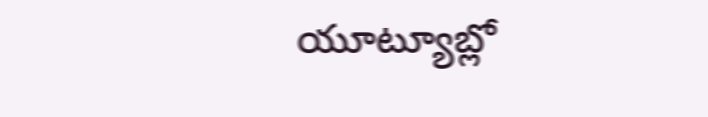యూట్యూబ్లో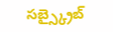సబ్స్క్రైబ్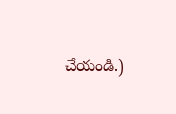చేయండి.)